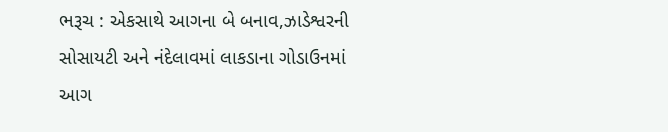ભરૂચ : એકસાથે આગના બે બનાવ,ઝાડેશ્વરની સોસાયટી અને નંદેલાવમાં લાકડાના ગોડાઉનમાં આગ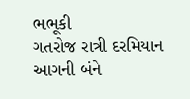ભભૂકી
ગતરોજ રાત્રી દરમિયાન આગની બંને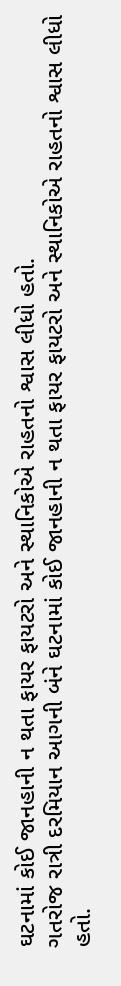ઘટનામાં કોઈ જાનહાની ન થતા ફાયર ફાયટરો અને સ્થાનિકોએ રાહતનો શ્વાસ લીધો હતો.
ગતરોજ રાત્રી દરમિયાન આગની બંને ઘટનામાં કોઈ જાનહાની ન થતા ફાયર ફાયટરો અને સ્થાનિકોએ રાહતનો શ્વાસ લીધો હતો.